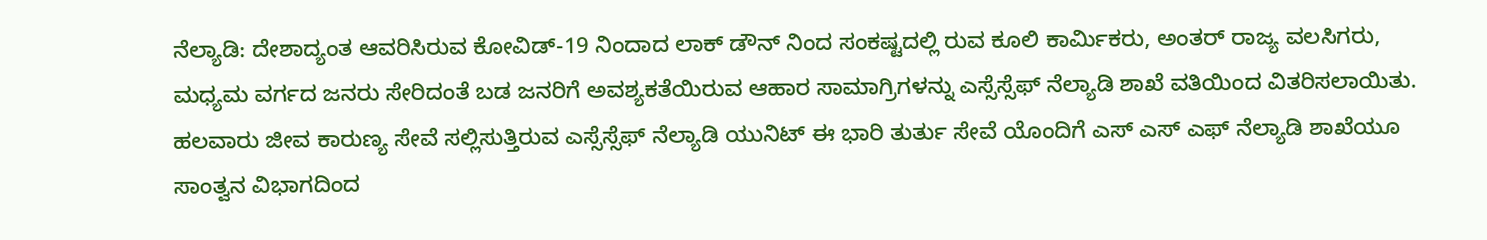ನೆಲ್ಯಾಡಿ: ದೇಶಾದ್ಯಂತ ಆವರಿಸಿರುವ ಕೋವಿಡ್-19 ನಿಂದಾದ ಲಾಕ್ ಡೌನ್ ನಿಂದ ಸಂಕಷ್ಟದಲ್ಲಿ ರುವ ಕೂಲಿ ಕಾರ್ಮಿಕರು, ಅಂತರ್ ರಾಜ್ಯ ವಲಸಿಗರು, ಮಧ್ಯಮ ವರ್ಗದ ಜನರು ಸೇರಿದಂತೆ ಬಡ ಜನರಿಗೆ ಅವಶ್ಯಕತೆಯಿರುವ ಆಹಾರ ಸಾಮಾಗ್ರಿಗಳನ್ನು ಎಸ್ಸೆಸ್ಸೆಫ್ ನೆಲ್ಯಾಡಿ ಶಾಖೆ ವತಿಯಿಂದ ವಿತರಿಸಲಾಯಿತು.
ಹಲವಾರು ಜೀವ ಕಾರುಣ್ಯ ಸೇವೆ ಸಲ್ಲಿಸುತ್ತಿರುವ ಎಸ್ಸೆಸ್ಸೆಫ್ ನೆಲ್ಯಾಡಿ ಯುನಿಟ್ ಈ ಭಾರಿ ತುರ್ತು ಸೇವೆ ಯೊಂದಿಗೆ ಎಸ್ ಎಸ್ ಎಫ್ ನೆಲ್ಯಾಡಿ ಶಾಖೆಯೂ ಸಾಂತ್ವನ ವಿಭಾಗದಿಂದ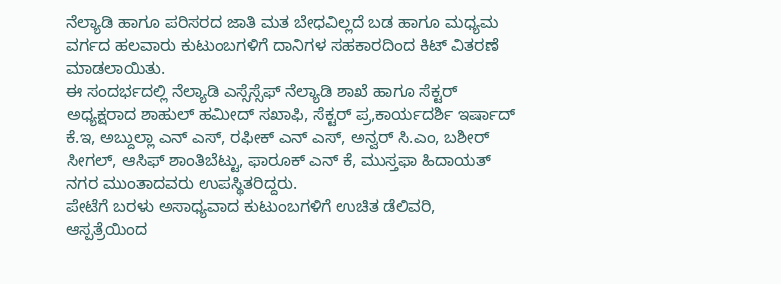ನೆಲ್ಯಾಡಿ ಹಾಗೂ ಪರಿಸರದ ಜಾತಿ ಮತ ಬೇಧವಿಲ್ಲದೆ ಬಡ ಹಾಗೂ ಮಧ್ಯಮ ವರ್ಗದ ಹಲವಾರು ಕುಟುಂಬಗಳಿಗೆ ದಾನಿಗಳ ಸಹಕಾರದಿಂದ ಕಿಟ್ ವಿತರಣೆ ಮಾಡಲಾಯಿತು.
ಈ ಸಂದರ್ಭದಲ್ಲಿ ನೆಲ್ಯಾಡಿ ಎಸ್ಸೆಸ್ಸೆಫ್ ನೆಲ್ಯಾಡಿ ಶಾಖೆ ಹಾಗೂ ಸೆಕ್ಟರ್ ಅಧ್ಯಕ್ಷರಾದ ಶಾಹುಲ್ ಹಮೀದ್ ಸಖಾಫಿ, ಸೆಕ್ಟರ್ ಪ್ರ,ಕಾರ್ಯದರ್ಶಿ ಇರ್ಷಾದ್ ಕೆ.ಇ, ಅಬ್ದುಲ್ಲಾ ಎನ್ ಎಸ್, ರಫೀಕ್ ಎನ್ ಎಸ್, ಅನ್ವರ್ ಸಿ.ಎಂ, ಬಶೀರ್ ಸೀಗಲ್, ಆಸಿಫ್ ಶಾಂತಿಬೆಟ್ಟು, ಫಾರೂಕ್ ಎನ್ ಕೆ, ಮುಸ್ತಫಾ ಹಿದಾಯತ್ ನಗರ ಮುಂತಾದವರು ಉಪಸ್ಥಿತರಿದ್ದರು.
ಪೇಟೆಗೆ ಬರಳು ಅಸಾಧ್ಯವಾದ ಕುಟುಂಬಗಳಿಗೆ ಉಚಿತ ಡೆಲಿವರಿ, ಆಸ್ಪತ್ರೆಯಿಂದ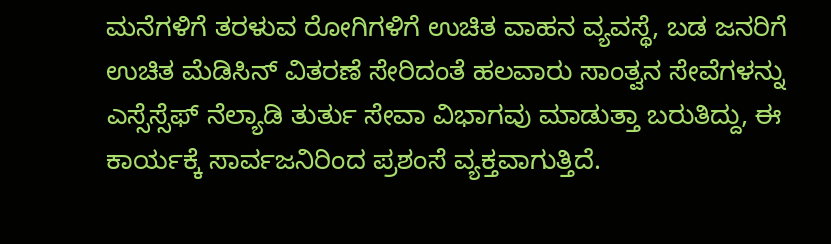ಮನೆಗಳಿಗೆ ತರಳುವ ರೋಗಿಗಳಿಗೆ ಉಚಿತ ವಾಹನ ವ್ಯವಸ್ಥೆ, ಬಡ ಜನರಿಗೆ ಉಚಿತ ಮೆಡಿಸಿನ್ ವಿತರಣೆ ಸೇರಿದಂತೆ ಹಲವಾರು ಸಾಂತ್ವನ ಸೇವೆಗಳನ್ನು ಎಸ್ಸೆಸ್ಸೆಫ್ ನೆಲ್ಯಾಡಿ ತುರ್ತು ಸೇವಾ ವಿಭಾಗವು ಮಾಡುತ್ತಾ ಬರುತಿದ್ದು, ಈ ಕಾರ್ಯಕ್ಕೆ ಸಾರ್ವಜನಿರಿಂದ ಪ್ರಶಂಸೆ ವ್ಯಕ್ತವಾಗುತ್ತಿದೆ.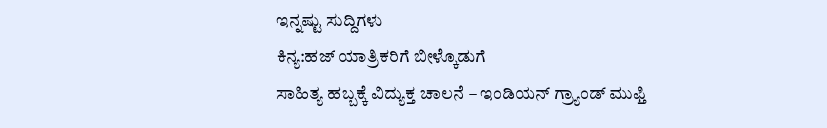ಇನ್ನಷ್ಟು ಸುದ್ದಿಗಳು
ಕಿನ್ಯ:ಹಜ್ ಯಾತ್ರಿಕರಿಗೆ ಬೀಳ್ಕೊಡುಗೆ
ಸಾಹಿತ್ಯ ಹಬ್ಬಕ್ಕೆ ವಿದ್ಯುಕ್ತ ಚಾಲನೆ – ಇಂಡಿಯನ್ ಗ್ರ್ಯಾಂಡ್ ಮುಫ್ತಿ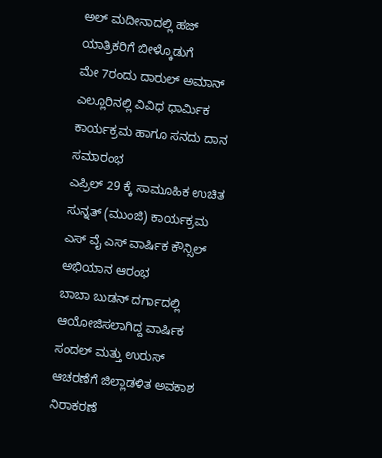ಅಲ್ ಮದೀನಾದಲ್ಲಿ ಹಜ್ ಯಾತ್ರಿಕರಿಗೆ ಬೀಳ್ಕೊಡುಗೆ
ಮೇ 7ರಂದು ದಾರುಲ್ ಅಮಾನ್ ಎಲ್ಲೂರಿನಲ್ಲಿ ವಿವಿಧ ಧಾರ್ಮಿಕ ಕಾರ್ಯಕ್ರಮ ಹಾಗೂ ಸನದು ದಾನ ಸಮಾರಂಭ
ಎಪ್ರಿಲ್ 29 ಕ್ಕೆ ಸಾಮೂಹಿಕ ಉಚಿತ ಸುನ್ನತ್ (ಮುಂಜಿ) ಕಾರ್ಯಕ್ರಮ
ಎಸ್ ವೈ ಎಸ್ ವಾರ್ಷಿಕ ಕೌನ್ಸಿಲ್ ಅಭಿಯಾನ ಆರಂಭ
ಬಾಬಾ ಬುಡನ್ ದರ್ಗಾದಲ್ಲಿ ಆಯೋಜಿಸಲಾಗಿದ್ದ ವಾರ್ಷಿಕ ಸಂದಲ್ ಮತ್ತು ಉರುಸ್ ಆಚರಣೆಗೆ ಜಿಲ್ಲಾಡಳಿತ ಅವಕಾಶ ನಿರಾಕರಣೆ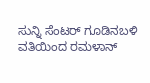ಸುನ್ನಿ ಸೆಂಟರ್ ಗೂಡಿನಬಳಿ ವತಿಯಿಂದ ರಮಳಾನ್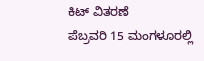ಕಿಟ್ ವಿತರಣೆ
ಪೆಬ್ರವರಿ 15 ಮಂಗಳೂರಲ್ಲಿ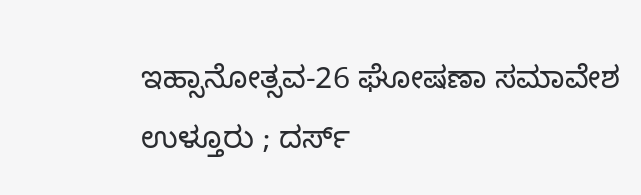ಇಹ್ಸಾನೋತ್ಸವ-26 ಘೋಷಣಾ ಸಮಾವೇಶ
ಉಳ್ತೂರು ; ದರ್ಸ್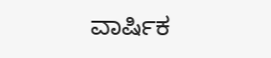ವಾರ್ಷಿಕ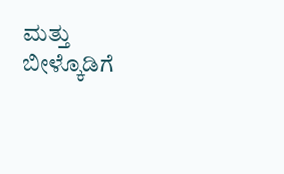ಮತ್ತು ಬೀಳ್ಕೊಡಿಗೆ